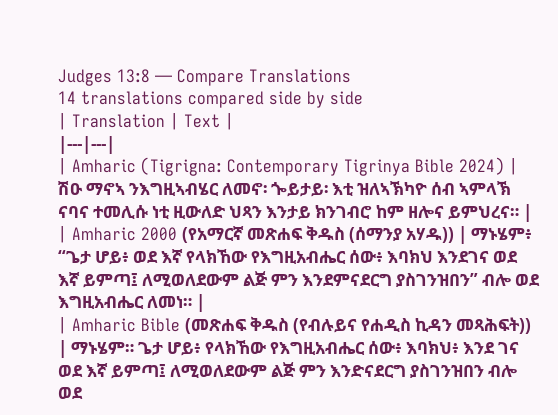Judges 13:8 — Compare Translations
14 translations compared side by side
| Translation | Text |
|---|---|
| Amharic (Tigrigna: Contemporary Tigrinya Bible 2024) | ሽዑ ማኖኣ ንእግዚኣብሄር ለመኖ፡ ጐይታይ፡ እቲ ዝለኣኽካዮ ሰብ ኣምላኽ ናባና ተመሊሱ ነቲ ዚውለድ ህጻን እንታይ ክንገብሮ ከም ዘሎና ይምህረና። |
| Amharic 2000 (የአማርኛ መጽሐፍ ቅዱስ (ሰማንያ አሃዱ)) | ማኑሄም፥ “ጌታ ሆይ፥ ወደ እኛ የላክኸው የእግዚአብሔር ሰው፥ እባክህ እንደገና ወደ እኛ ይምጣ፤ ለሚወለደውም ልጅ ምን እንደምናደርግ ያስገንዝበን” ብሎ ወደ እግዚአብሔር ለመነ። |
| Amharic Bible (መጽሐፍ ቅዱስ (የብሉይና የሐዲስ ኪዳን መጻሕፍት)) | ማኑሄም። ጌታ ሆይ፥ የላክኸው የእግዚአብሔር ሰው፥ እባክህ፥ እንደ ገና ወደ እኛ ይምጣ፤ ለሚወለደውም ልጅ ምን እንድናደርግ ያስገንዝበን ብሎ ወደ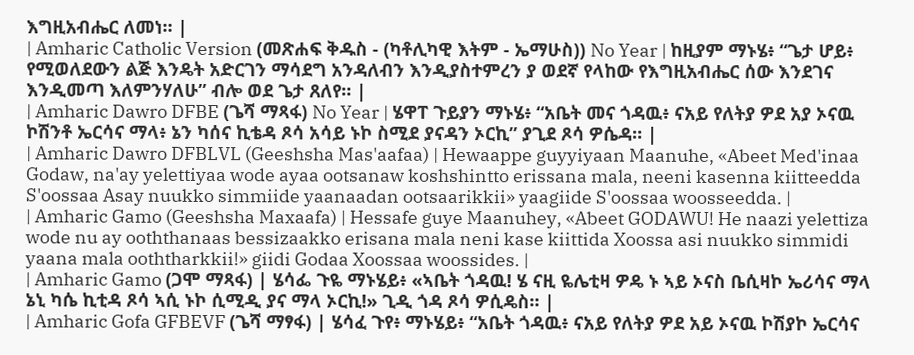እግዚአብሔር ለመነ። |
| Amharic Catholic Version (መጽሐፍ ቅዱስ - (ካቶሊካዊ እትም - ኤማሁስ)) No Year | ከዚያም ማኑሄ፥ “ጌታ ሆይ፥ የሚወለደውን ልጅ እንዴት አድርገን ማሳደግ አንዳለብን እንዲያስተምረን ያ ወደኛ የላከው የእግዚአብሔር ሰው እንደገና እንዲመጣ እለምንሃለሁ” ብሎ ወደ ጌታ ጸለየ። |
| Amharic Dawro DFBE (ጌሻ ማጻፋ) No Year | ሄዋፐ ጉይያን ማኑሄ፥ “አቤት መና ጎዳዉ፥ ናአይ የለትያ ዎደ አያ ኦናዉ ኮሽንቶ ኤርሳና ማላ፥ ኔን ካሰና ኪቴዳ ጾሳ አሳይ ኑኮ ስሚደ ያናዳን ኦርኪ” ያጊደ ጾሳ ዎሴዳ። |
| Amharic Dawro DFBLVL (Geeshsha Mas'aafaa) | Hewaappe guyyiyaan Maanuhe, «Abeet Med'inaa Godaw, na'ay yelettiyaa wode ayaa ootsanaw koshshintto erissana mala, neeni kasenna kiitteedda S'oossaa Asay nuukko simmiide yaanaadan ootsaarikkii» yaagiide S'oossaa woosseedda. |
| Amharic Gamo (Geeshsha Maxaafa) | Hessafe guye Maanuhey, «Abeet GODAWU! He naazi yelettiza wode nu ay ooththanaas bessizaakko erisana mala neni kase kiittida Xoossa asi nuukko simmidi yaana mala ooththarkkii!» giidi Godaa Xoossaa woossides. |
| Amharic Gamo (ጋሞ ማጻፋ) | ሄሳፌ ጉዬ ማኑሄይ፥ «ኣቤት ጎዳዉ! ሄ ናዚ ዬሌቲዛ ዎዴ ኑ ኣይ ኦናስ ቤሲዛኮ ኤሪሳና ማላ ኔኒ ካሴ ኪቲዳ ጾሳ ኣሲ ኑኮ ሲሚዲ ያና ማላ ኦርኪ!» ጊዲ ጎዳ ጾሳ ዎሲዴስ። |
| Amharic Gofa GFBEVF (ጌሻ ማፃፋ) | ሄሳፈ ጉየ፥ ማኑሄይ፥ “አቤት ጎዳዉ፥ ናአይ የለትያ ዎደ አይ ኦናዉ ኮሽያኮ ኤርሳና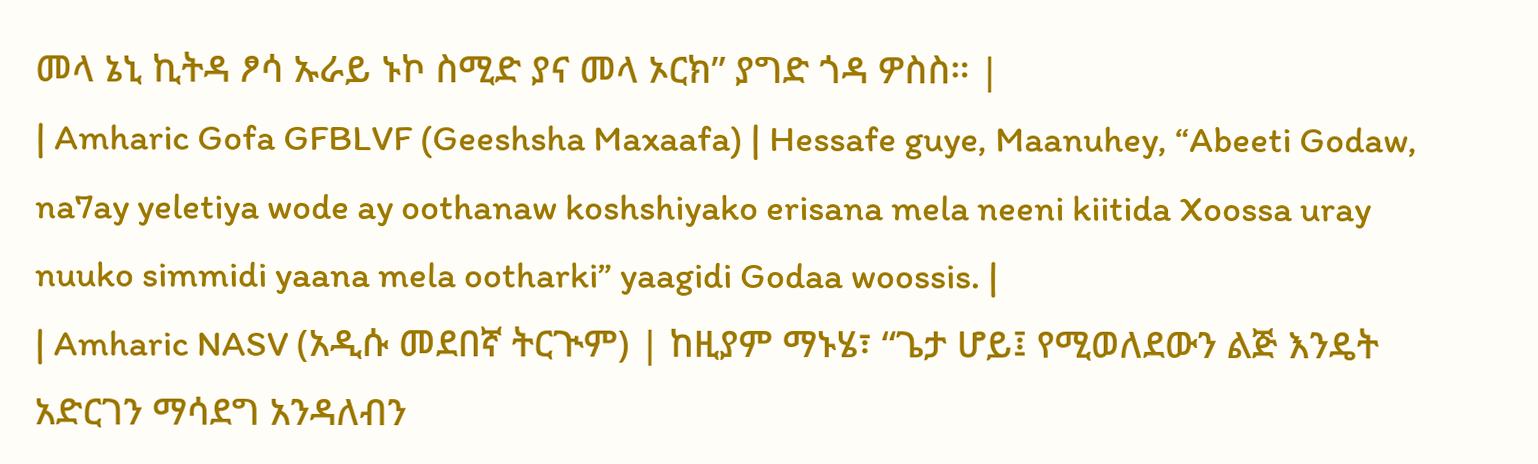መላ ኔኒ ኪትዳ ፆሳ ኡራይ ኑኮ ስሚድ ያና መላ ኦርክ” ያግድ ጎዳ ዎስስ። |
| Amharic Gofa GFBLVF (Geeshsha Maxaafa) | Hessafe guye, Maanuhey, “Abeeti Godaw, na7ay yeletiya wode ay oothanaw koshshiyako erisana mela neeni kiitida Xoossa uray nuuko simmidi yaana mela ootharki” yaagidi Godaa woossis. |
| Amharic NASV (አዲሱ መደበኛ ትርጒም) | ከዚያም ማኑሄ፣ “ጌታ ሆይ፤ የሚወለደውን ልጅ እንዴት አድርገን ማሳደግ አንዳለብን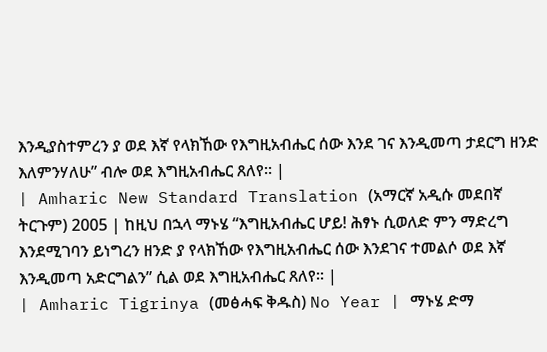እንዲያስተምረን ያ ወደ እኛ የላክኸው የእግዚአብሔር ሰው እንደ ገና እንዲመጣ ታደርግ ዘንድ እለምንሃለሁ” ብሎ ወደ እግዚአብሔር ጸለየ። |
| Amharic New Standard Translation (አማርኛ አዲሱ መደበኛ ትርጉም) 2005 | ከዚህ በኋላ ማኑሄ “እግዚአብሔር ሆይ! ሕፃኑ ሲወለድ ምን ማድረግ እንደሚገባን ይነግረን ዘንድ ያ የላክኸው የእግዚአብሔር ሰው እንደገና ተመልሶ ወደ እኛ እንዲመጣ አድርግልን” ሲል ወደ እግዚአብሔር ጸለየ። |
| Amharic Tigrinya (መፅሓፍ ቅዱስ) No Year | ማኑሄ ድማ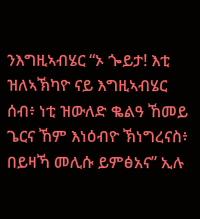ንእግዚኣብሄር “ኦ ጐይታ! እቲ ዝለኣኽካዮ ናይ እግዚኣብሄር ሰብ፥ ነቲ ዝውለድ ቈልዓ ኸመይ ጌርና ኸም እነዕብዮ ኽነግረናስ፥ በይዛኻ መሊሱ ይምፅአና” ኢሉ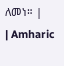ለመነ። |
| Amharic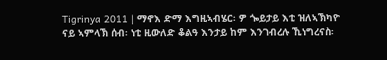Tigrinya 2011 | ማኖእ ድማ እግዚኣብሄር፡ ዎ ጐይታይ እቲ ዝለኣኽካዮ ናይ ኣምላኽ ሰብ፡ ነቲ ዚውለድ ቆልዓ እንታይ ከም እንገብረሉ ኺነግረናስ፡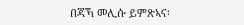በጃኻ መሊሱ ይምጽኣና፡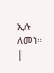ኢሉ ለመነ። |